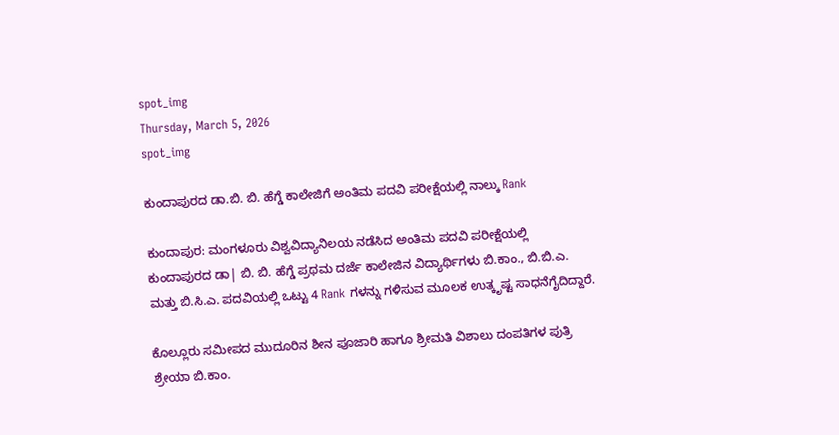spot_img
Thursday, March 5, 2026
spot_img

ಕುಂದಾಪುರದ ಡಾ.ಬಿ. ಬಿ. ಹೆಗ್ಡೆ ಕಾಲೇಜಿಗೆ ಅಂತಿಮ ಪದವಿ ಪರೀಕ್ಷೆಯಲ್ಲಿ ನಾಲ್ಕು Rank

ಕುಂದಾಪುರ: ಮಂಗಳೂರು ವಿಶ್ವವಿದ್ಯಾನಿಲಯ ನಡೆಸಿದ ಅಂತಿಮ ಪದವಿ ಪರೀಕ್ಷೆಯಲ್ಲಿ ಕುಂದಾಪುರದ ಡಾ| ಬಿ. ಬಿ. ಹೆಗ್ಡೆ ಪ್ರಥಮ ದರ್ಜೆ ಕಾಲೇಜಿನ ವಿದ್ಯಾರ್ಥಿಗಳು ಬಿ.ಕಾಂ., ಬಿ.ಬಿ.ಎ. ಮತ್ತು ಬಿ.ಸಿ.ಎ. ಪದವಿಯಲ್ಲಿ ಒಟ್ಟು 4 Rank ಗಳನ್ನು ಗಳಿಸುವ ಮೂಲಕ ಉತ್ಕೃಷ್ಟ ಸಾಧನೆಗೈದಿದ್ದಾರೆ.

ಕೊಲ್ಲೂರು ಸಮೀಪದ ಮುದೂರಿನ ಶೀನ ಪೂಜಾರಿ ಹಾಗೂ ಶ್ರೀಮತಿ ವಿಶಾಲು ದಂಪತಿಗಳ ಪುತ್ರಿ ಶ್ರೇಯಾ ಬಿ.ಕಾಂ.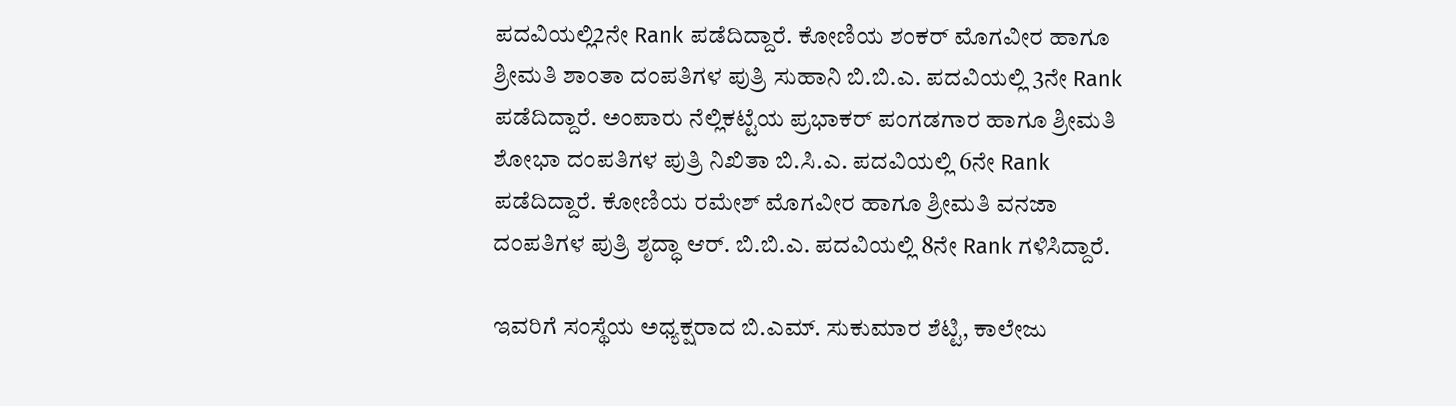ಪದವಿಯಲ್ಲಿ2ನೇ Rank ಪಡೆದಿದ್ದಾರೆ. ಕೋಣಿಯ ಶಂಕರ್ ಮೊಗವೀರ ಹಾಗೂ ಶ್ರೀಮತಿ ಶಾಂತಾ ದಂಪತಿಗಳ ಪುತ್ರಿ ಸುಹಾನಿ ಬಿ.ಬಿ.ಎ. ಪದವಿಯಲ್ಲಿ 3ನೇ Rank ಪಡೆದಿದ್ದಾರೆ. ಅಂಪಾರು ನೆಲ್ಲಿಕಟ್ಟೆಯ ಪ್ರಭಾಕರ್ ಪಂಗಡಗಾರ ಹಾಗೂ ಶ್ರೀಮತಿ ಶೋಭಾ ದಂಪತಿಗಳ ಪುತ್ರಿ ನಿಖಿತಾ ಬಿ.ಸಿ.ಎ. ಪದವಿಯಲ್ಲಿ 6ನೇ Rank ಪಡೆದಿದ್ದಾರೆ. ಕೋಣಿಯ ರಮೇಶ್ ಮೊಗವೀರ ಹಾಗೂ ಶ್ರೀಮತಿ ವನಜಾ ದಂಪತಿಗಳ ಪುತ್ರಿ ಶೃದ್ಧಾ ಆರ್. ಬಿ.ಬಿ.ಎ. ಪದವಿಯಲ್ಲಿ 8ನೇ Rank ಗಳಿಸಿದ್ದಾರೆ.

ಇವರಿಗೆ ಸಂಸ್ಥೆಯ ಅಧ್ಯಕ್ಷರಾದ ಬಿ.ಎಮ್. ಸುಕುಮಾರ ಶೆಟ್ಟಿ, ಕಾಲೇಜು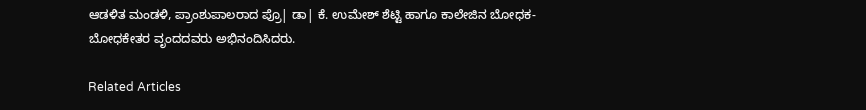ಆಡಳಿತ ಮಂಡಳಿ, ಪ್ರಾಂಶುಪಾಲರಾದ ಪ್ರೊ| ಡಾ| ಕೆ. ಉಮೇಶ್ ಶೆಟ್ಟಿ ಹಾಗೂ ಕಾಲೇಜಿನ ಬೋಧಕ-ಬೋಧಕೇತರ ವೃಂದದವರು ಅಭಿನಂದಿಸಿದರು.

Related Articles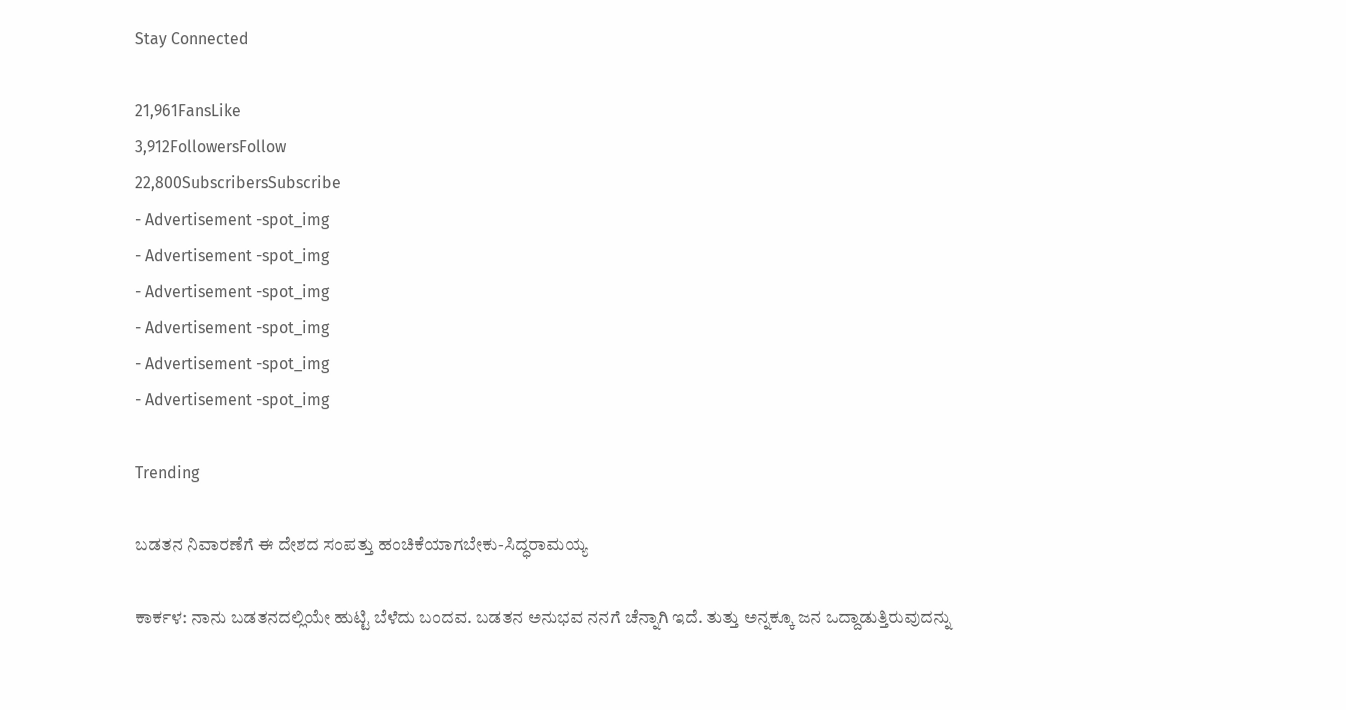Stay Connected

21,961FansLike
3,912FollowersFollow
22,800SubscribersSubscribe
- Advertisement -spot_img
- Advertisement -spot_img
- Advertisement -spot_img
- Advertisement -spot_img
- Advertisement -spot_img
- Advertisement -spot_img

Trending

ಬಡತನ ನಿವಾರಣೆಗೆ ಈ ದೇಶದ ಸಂಪತ್ತು ಹಂಚಿಕೆಯಾಗಬೇಕು-ಸಿದ್ಧರಾಮಯ್ಯ

ಕಾರ್ಕಳ: ನಾನು ಬಡತನದಲ್ಲಿಯೇ ಹುಟ್ಟಿ ಬೆಳೆದು ಬಂದವ. ಬಡತನ ಅನುಭವ ನನಗೆ ಚೆನ್ನಾಗಿ ಇದೆ. ತುತ್ತು ಅನ್ನಕ್ಕೂ ಜನ ಒದ್ದಾಡುತ್ತಿರುವುದನ್ನು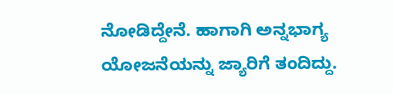ನೋಡಿದ್ದೇನೆ. ಹಾಗಾಗಿ ಅನ್ನಭಾಗ್ಯ ಯೋಜನೆಯನ್ನು ಜ್ಯಾರಿಗೆ ತಂದಿದ್ದು.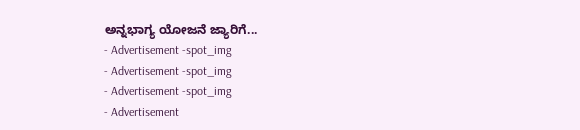ಅನ್ನಭಾಗ್ಯ ಯೋಜನೆ ಜ್ಯಾರಿಗೆ...
- Advertisement -spot_img
- Advertisement -spot_img
- Advertisement -spot_img
- Advertisement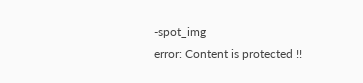-spot_img
error: Content is protected !!